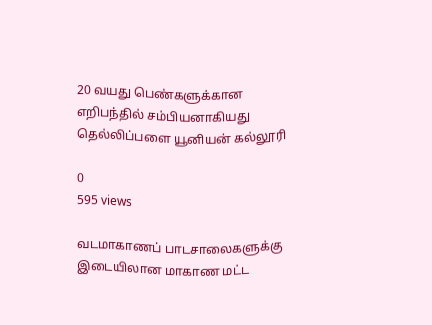20 வயது பெண்களுக்கான எறிபந்தில் சம்பியனாகியது தெல்லிப்பளை யூனியன் கல்லூரி

0
595 views

வடமாகாணப் பாடசாலைகளுக்கு இடையிலான மாகாண மட்ட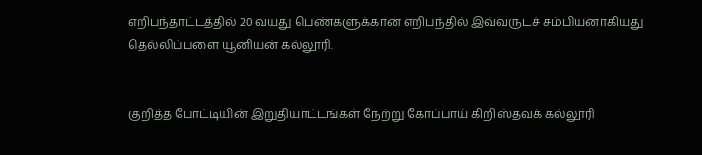எறிபந்தாட்டத்தில் 20 வயது பெண்களுக்கான எறிபந்தில் இவ்வருடச் சம்பியனாகியது தெல்லிப்பளை யூனியன் கல்லூரி.


குறித்த போட்டியின் இறுதியாட்டங்கள் நேற்று கோப்பாய் கிறிஸ்தவக் கல்லூரி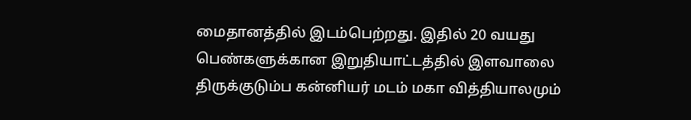மைதானத்தில் இடம்பெற்றது. இதில் 20 வயது பெண்களுக்கான இறுதியாட்டத்தில் இளவாலை திருக்குடும்ப கன்னியர் மடம் மகா வித்தியாலமும்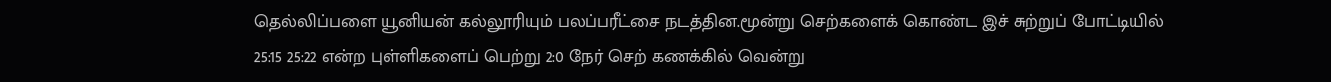தெல்லிப்பளை யூனியன் கல்லூரியும் பலப்பரீட்சை நடத்தின.மூன்று செற்களைக் கொண்ட இச் சுற்றுப் போட்டியில் 25:15 25:22 என்ற புள்ளிகளைப் பெற்று 2:0 நேர் செற் கணக்கில் வென்று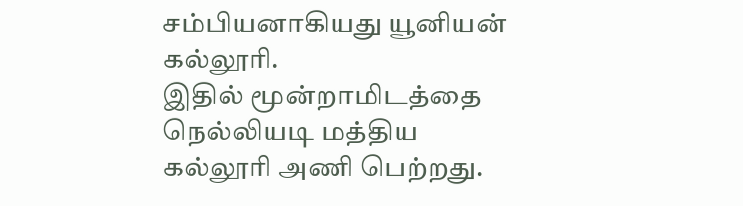சம்பியனாகியது யூனியன் கல்லூரி.
இதில் மூன்றாமிடத்தை நெல்லியடி மத்திய கல்லூரி அணி பெற்றது.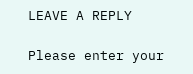LEAVE A REPLY

Please enter your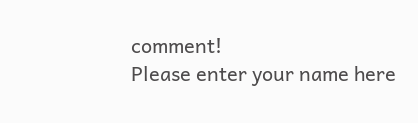comment!
Please enter your name here